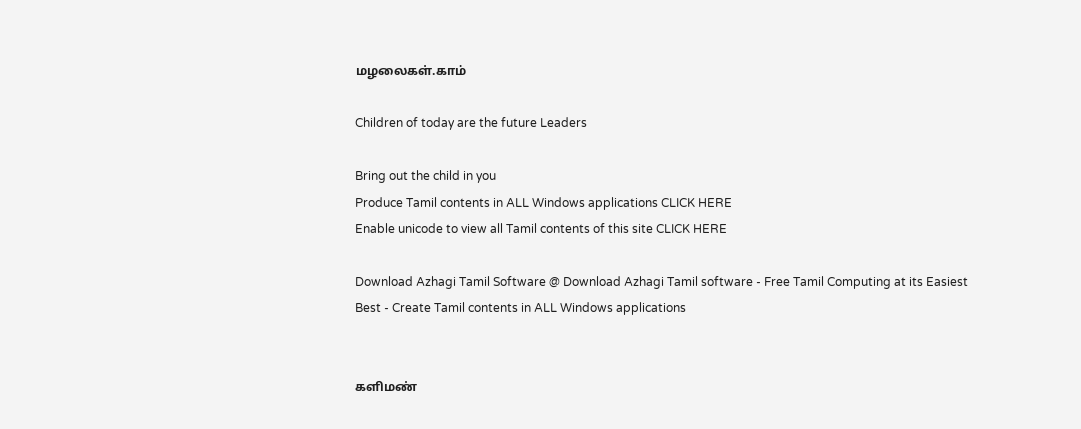மழலைகள்.காம்

Children of today are the future Leaders

Bring out the child in you
Produce Tamil contents in ALL Windows applications CLICK HERE
Enable unicode to view all Tamil contents of this site CLICK HERE

Download Azhagi Tamil Software @ Download Azhagi Tamil software - Free Tamil Computing at its Easiest Best - Create Tamil contents in ALL Windows applications


களிமண்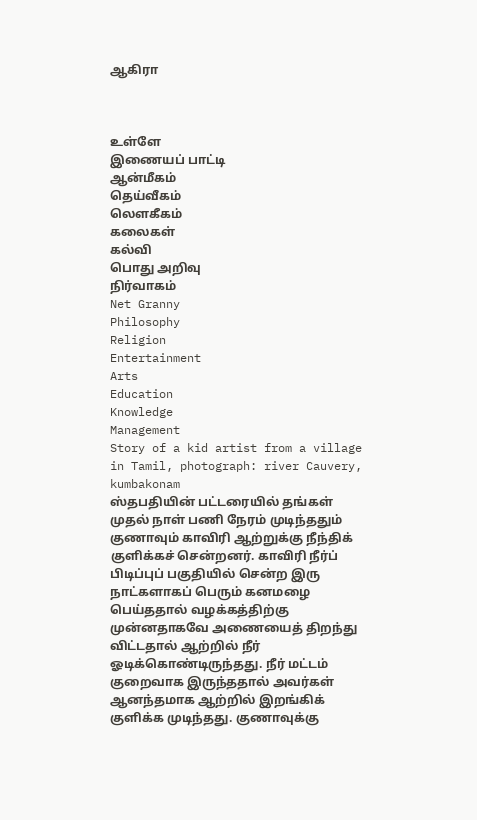ஆகிரா



உள்ளே
இணையப் பாட்டி
ஆன்மீகம்
தெய்வீகம்
லௌகீகம்
கலைகள்
கல்வி
பொது அறிவு
நிர்வாகம்
Net Granny
Philosophy
Religion
Entertainment
Arts
Education
Knowledge
Management
Story of a kid artist from a village in Tamil, photograph: river Cauvery, kumbakonam
ஸ்தபதியின் பட்டரையில் தங்கள் முதல் நாள் பணி நேரம் முடிந்ததும் குணாவும் காவிரி ஆற்றுக்கு நீந்திக் குளிக்கச் சென்றனர். காவிரி நீர்ப் பிடிப்புப் பகுதியில் சென்ற இரு நாட்களாகப் பெரும் கனமழை பெய்ததால் வழக்கத்திற்கு முன்னதாகவே அணையைத் திறந்து விட்டதால் ஆற்றில் நீர் ஓடிக்கொண்டிருந்தது. நீர் மட்டம் குறைவாக இருந்ததால் அவர்கள் ஆனந்தமாக ஆற்றில் இறங்கிக் குளிக்க முடிந்தது. குணாவுக்கு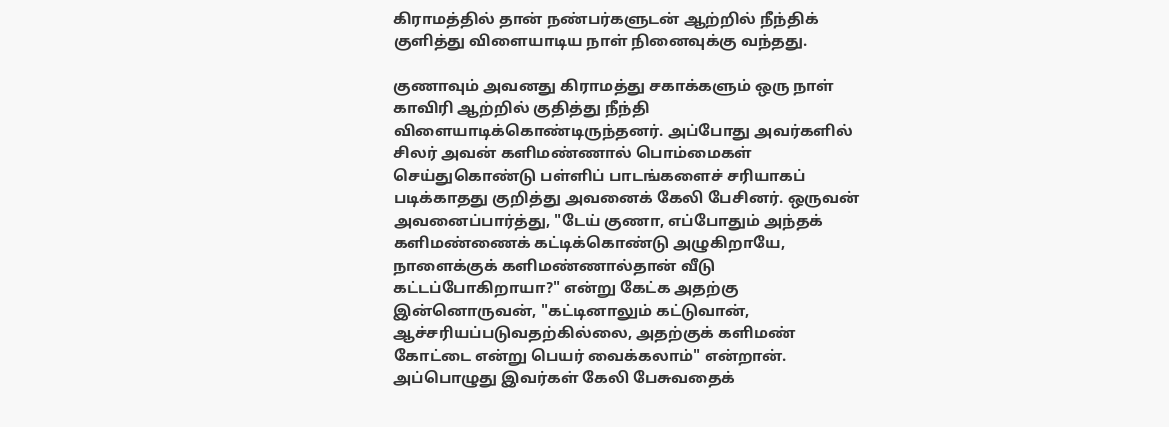கிராமத்தில் தான் நண்பர்களுடன் ஆற்றில் நீந்திக் குளித்து விளையாடிய நாள் நினைவுக்கு வந்தது.

குணாவும் அவனது கிராமத்து சகாக்களும் ஒரு நாள் காவிரி ஆற்றில் குதித்து நீந்தி விளையாடிக்கொண்டிருந்தனர். அப்போது அவர்களில் சிலர் அவன் களிமண்ணால் பொம்மைகள் செய்துகொண்டு பள்ளிப் பாடங்களைச் சரியாகப் படிக்காதது குறித்து அவனைக் கேலி பேசினர். ஒருவன் அவனைப்பார்த்து, "டேய் குணா, எப்போதும் அந்தக் களிமண்ணைக் கட்டிக்கொண்டு அழுகிறாயே, நாளைக்குக் களிமண்ணால்தான் வீடு கட்டப்போகிறாயா?" என்று கேட்க அதற்கு இன்னொருவன், "கட்டினாலும் கட்டுவான், ஆச்சரியப்படுவதற்கில்லை, அதற்குக் களிமண் கோட்டை என்று பெயர் வைக்கலாம்" என்றான். அப்பொழுது இவர்கள் கேலி பேசுவதைக்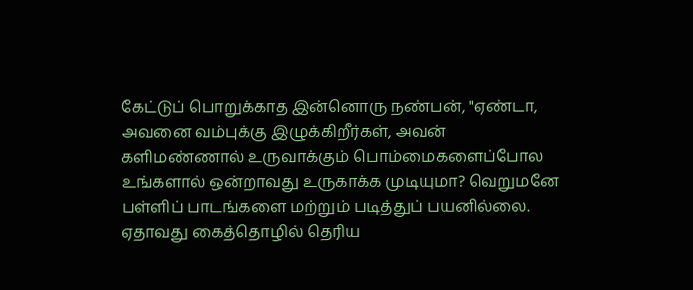கேட்டுப் பொறுக்காத இன்னொரு நண்பன், "ஏண்டா, அவனை வம்புக்கு இழுக்கிறீர்கள், அவன் களிமண்ணால் உருவாக்கும் பொம்மைகளைப்போல உங்களால் ஒன்றாவது உருகாக்க முடியுமா? வெறுமனே பள்ளிப் பாடங்களை மற்றும் படித்துப் பயனில்லை. ஏதாவது கைத்தொழில் தெரிய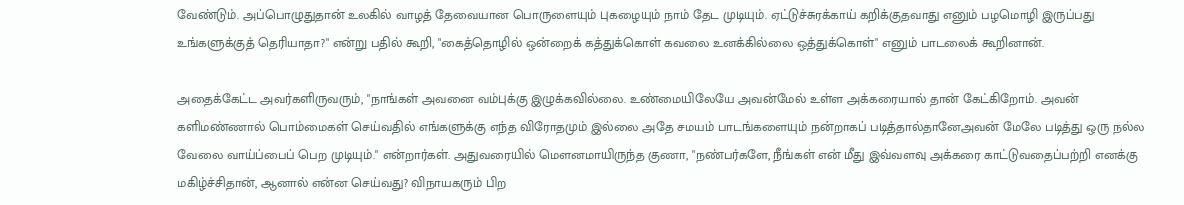வேண்டும். அப்பொழுதுதான் உலகில் வாழத் தேவையான பொருளையும் புகழையும் நாம் தேட முடியும். ஏட்டுச்சுரக்காய் கறிக்குதவாது எனும் பழமொழி இருப்பது உங்களுக்குத் தெரியாதா?" என்று பதில் கூறி, "கைத்தொழில் ஒன்றைக் கத்துக்கொள் கவலை உனக்கில்லை ஒத்துக்கொள்" எனும் பாடலைக் கூறினான்.

அதைக்கேட்ட அவர்களிருவரும், "நாங்கள் அவனை வம்புக்கு இழுக்கவில்லை. உண்மையிலேயே அவன்மேல் உள்ள அக்கரையால் தான் கேட்கிறோம். அவன் களிமண்ணால் பொம்மைகள் செய்வதில் எங்களுக்கு எந்த விரோதமும் இல்லை அதே சமயம் பாடங்களையும் நன்றாகப் படித்தால்தானேஅவன் மேலே படித்து ஒரு நல்ல வேலை வாய்ப்பைப் பெற முடியும்." என்றார்கள். அதுவரையில் மௌனமாயிருந்த குணா, "நண்பர்களே, நீங்கள் என் மீது இவ்வளவு அக்கரை காட்டுவதைப்பற்றி எனக்கு மகிழ்ச்சிதான், ஆனால் என்ன செய்வது? விநாயகரும் பிற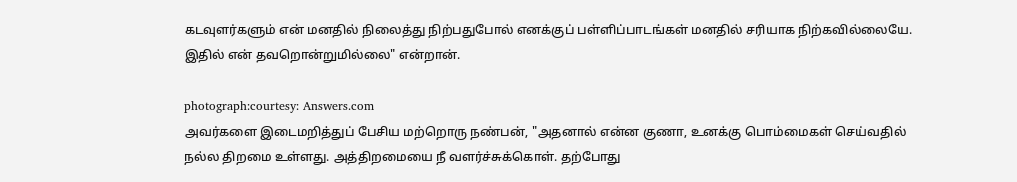கடவுளர்களும் என் மனதில் நிலைத்து நிற்பதுபோல் எனக்குப் பள்ளிப்பாடங்கள் மனதில் சரியாக நிற்கவில்லையே. இதில் என் தவறொன்றுமில்லை" என்றான்.

photograph:courtesy: Answers.com
அவர்களை இடைமறித்துப் பேசிய மற்றொரு நண்பன், "அதனால் என்ன குணா, உனக்கு பொம்மைகள் செய்வதில் நல்ல திறமை உள்ளது. அத்திறமையை நீ வளர்ச்சுக்கொள். தற்போது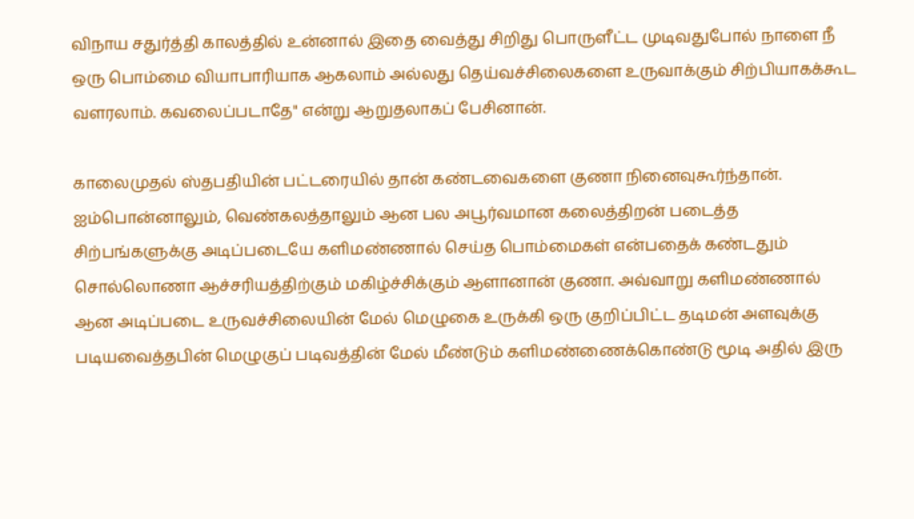விநாய சதுர்த்தி காலத்தில் உன்னால் இதை வைத்து சிறிது பொருளீட்ட முடிவதுபோல் நாளை நீ ஒரு பொம்மை வியாபாரியாக ஆகலாம் அல்லது தெய்வச்சிலைகளை உருவாக்கும் சிற்பியாகக்கூட வளரலாம். கவலைப்படாதே" என்று ஆறுதலாகப் பேசினான்.

காலைமுதல் ஸ்தபதியின் பட்டரையில் தான் கண்டவைகளை குணா நினைவுகூர்ந்தான். ஐம்பொன்னாலும், வெண்கலத்தாலும் ஆன பல அபூர்வமான கலைத்திறன் படைத்த சிற்பங்களுக்கு அடிப்படையே களிமண்ணால் செய்த பொம்மைகள் என்பதைக் கண்டதும் சொல்லொணா ஆச்சரியத்திற்கும் மகிழ்ச்சிக்கும் ஆளானான் குணா. அவ்வாறு களிமண்ணால் ஆன அடிப்படை உருவச்சிலையின் மேல் மெழுகை உருக்கி ஒரு குறிப்பிட்ட தடிமன் அளவுக்கு படியவைத்தபின் மெழுகுப் படிவத்தின் மேல் மீண்டும் களிமண்ணைக்கொண்டு மூடி அதில் இரு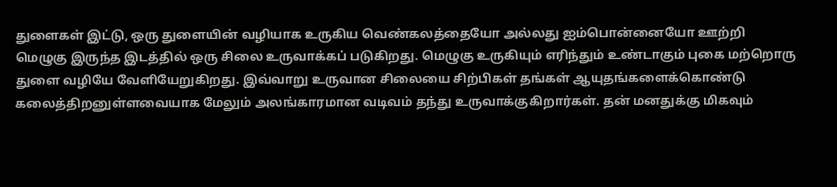துளைகள் இட்டு, ஒரு துளையின் வழியாக உருகிய வெண்கலத்தையோ அல்லது ஐம்பொன்னையோ ஊற்றி மெழுகு இருந்த இடத்தில் ஒரு சிலை உருவாக்கப் படுகிறது. மெழுகு உருகியும் எரிந்தும் உண்டாகும் புகை மற்றொரு துளை வழியே வேளியேறுகிறது. இவ்வாறு உருவான சிலையை சிற்பிகள் தங்கள் ஆயுதங்களைக்கொண்டு கலைத்திறனுள்ளவையாக மேலும் அலங்காரமான வடிவம் தந்து உருவாக்குகிறார்கள். தன் மனதுக்கு மிகவும்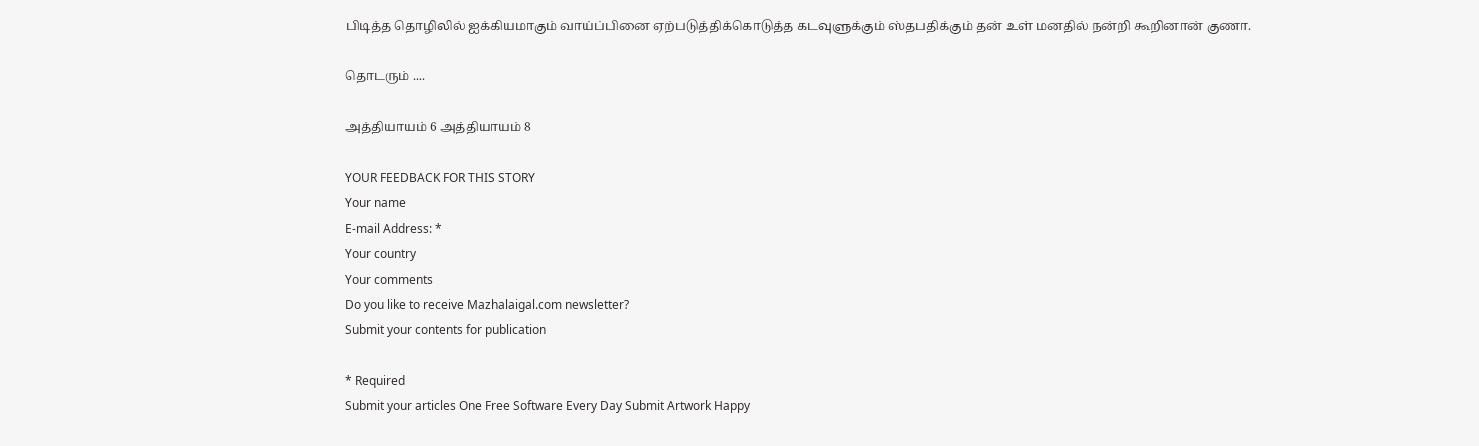பிடித்த தொழிலில் ஐக்கியமாகும் வாய்ப்பினை ஏற்படுத்திக்கொடுத்த கடவுளுக்கும் ஸ்தபதிக்கும் தன் உள் மனதில் நன்றி கூறினான் குணா.

தொடரும் ....

அத்தியாயம் 6 அத்தியாயம் 8

YOUR FEEDBACK FOR THIS STORY
Your name
E-mail Address: *
Your country
Your comments
Do you like to receive Mazhalaigal.com newsletter?
Submit your contents for publication

* Required
Submit your articles One Free Software Every Day Submit Artwork Happy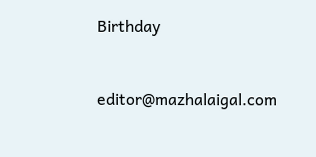Birthday


editor@mazhalaigal.com